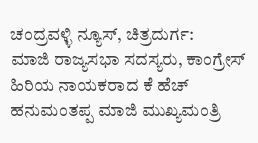ಚಂದ್ರವಳ್ಳಿ ನ್ಯೂಸ್, ಚಿತ್ರದುರ್ಗ:
ಮಾಜಿ ರಾಜ್ಯಸಭಾ ಸದಸ್ಯರು, ಕಾಂಗ್ರೇಸ್ ಹಿರಿಯ ನಾಯಕರಾದ ಕೆ ಹೆಚ್ ಹನುಮಂತಪ್ಪ ಮಾಜಿ ಮುಖ್ಯಮಂತ್ರಿ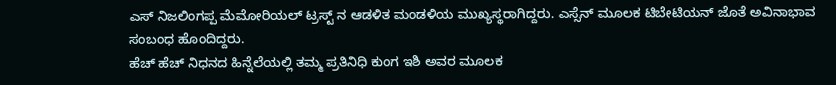ಎಸ್ ನಿಜಲಿಂಗಪ್ಪ ಮೆಮೋರಿಯಲ್ ಟ್ರಸ್ಟ್ ನ ಆಡಳಿತ ಮಂಡಳಿಯ ಮುಖ್ಯಸ್ಥರಾಗಿದ್ದರು. ಎಸ್ಸೆನ್ ಮೂಲಕ ಟಿಬೇಟಿಯನ್ ಜೊತೆ ಅವಿನಾಭಾವ ಸಂಬಂಧ ಹೊಂದಿದ್ದರು.
ಹೆಚ್ ಹೆಚ್ ನಿಧನದ ಹಿನ್ನೆಲೆಯಲ್ಲಿ ತಮ್ಮ ಪ್ರತಿನಿಧಿ ಕುಂಗ ಇಶಿ ಅವರ ಮೂಲಕ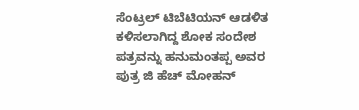ಸೆಂಟ್ರಲ್ ಟಿಬೆಟಿಯನ್ ಆಡಳಿತ ಕಳಿಸಲಾಗಿದ್ದ ಶೋಕ ಸಂದೇಶ ಪತ್ರವನ್ನು ಹನುಮಂತಪ್ಪ ಅವರ ಪುತ್ರ ಜಿ ಹೆಚ್ ಮೋಹನ್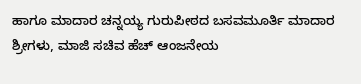ಹಾಗೂ ಮಾದಾರ ಚನ್ನಯ್ಯ ಗುರುಪೀಠದ ಬಸವಮೂರ್ತಿ ಮಾದಾರ ಶ್ರೀಗಳು, ಮಾಜಿ ಸಚಿವ ಹೆಚ್ ಆಂಜನೇಯ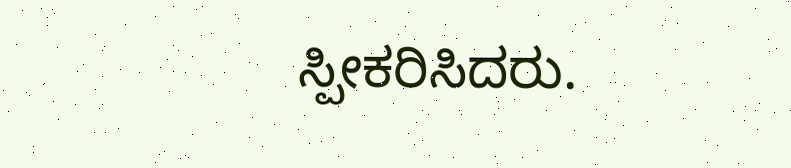ಸ್ಪೀಕರಿಸಿದರು.